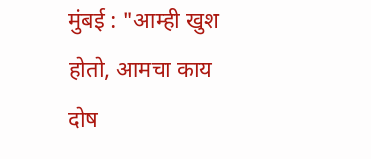मुंबई : "आम्ही खुश होतो, आमचा काय दोष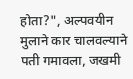होता?", अल्पवयीन मुलाने कार चालवल्याने पती गमावला, जखमी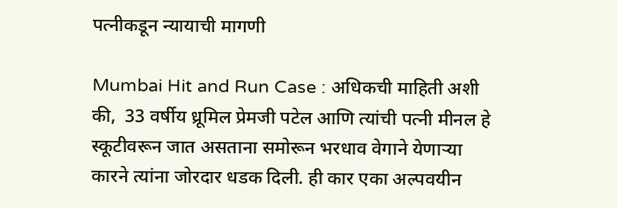पत्नीकडून न्यायाची मागणी

Mumbai Hit and Run Case : अधिकची माहिती अशी की,  33 वर्षीय ध्रूमिल प्रेमजी पटेल आणि त्यांची पत्नी मीनल हे स्कूटीवरून जात असताना समोरून भरधाव वेगाने येणाऱ्या कारने त्यांना जोरदार धडक दिली. ही कार एका अल्पवयीन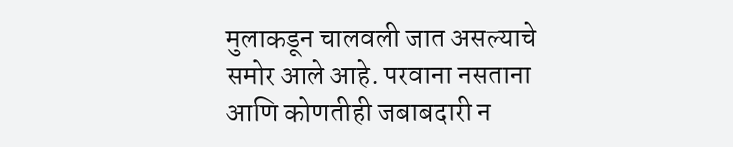मुलाकडून चालवली जात असल्याचे समोर आले आहे. परवाना नसताना आणि कोणतीही जबाबदारी न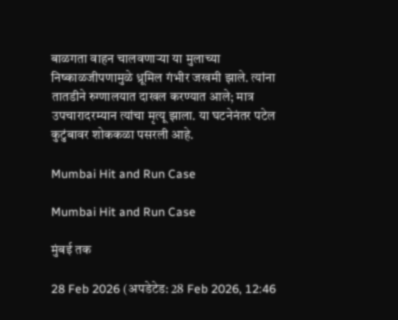बाळगता वाहन चालवणाऱ्या या मुलाच्या निष्काळजीपणामुळे ध्रूमिल गंभीर जखमी झाले. त्यांना तातडीने रुग्णालयात दाखल करण्यात आले; मात्र उपचारादरम्यान त्यांचा मृत्यू झाला. या घटनेनंतर पटेल कुटुंबावर शोककळा पसरली आहे.

Mumbai Hit and Run Case

Mumbai Hit and Run Case

मुंबई तक

28 Feb 2026 (अपडेटेड: 28 Feb 2026, 12:46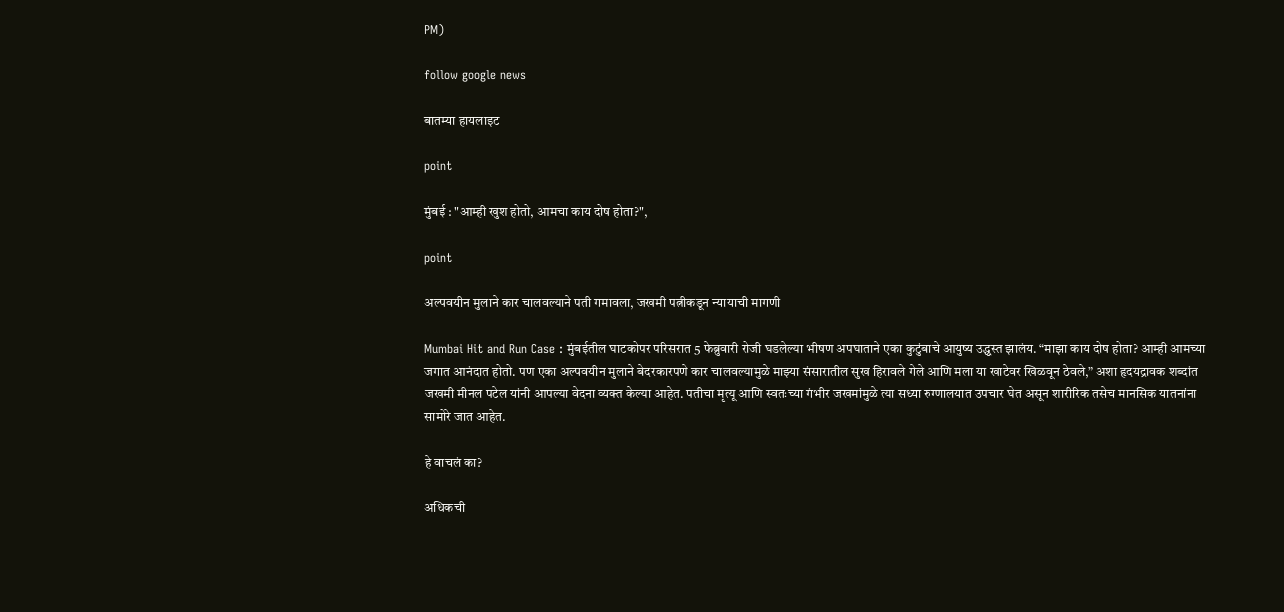PM)

follow google news

बातम्या हायलाइट

point

मुंबई : "आम्ही खुश होतो, आमचा काय दोष होता?",

point

अल्पवयीन मुलाने कार चालवल्याने पती गमावला, जखमी पत्नीकडून न्यायाची मागणी

Mumbai Hit and Run Case : मुंबईतील घाटकोपर परिसरात 5 फेब्रुवारी रोजी घडलेल्या भीषण अपघाताने एका कुटुंबाचे आयुष्य उद्ध्वस्त झालंय. “माझा काय दोष होता? आम्ही आमच्या जगात आनंदात होतो. पण एका अल्पवयीन मुलाने बेदरकारपणे कार चालवल्यामुळे माझ्या संसारातील सुख हिरावले गेले आणि मला या खाटेवर खिळवून ठेवले,” अशा हृदयद्रावक शब्दांत जखमी मीनल पटेल यांनी आपल्या वेदना व्यक्त केल्या आहेत. पतीचा मृत्यू आणि स्वतःच्या गंभीर जखमांमुळे त्या सध्या रुग्णालयात उपचार घेत असून शारीरिक तसेच मानसिक यातनांना सामोरे जात आहेत.

हे वाचलं का?

अधिकची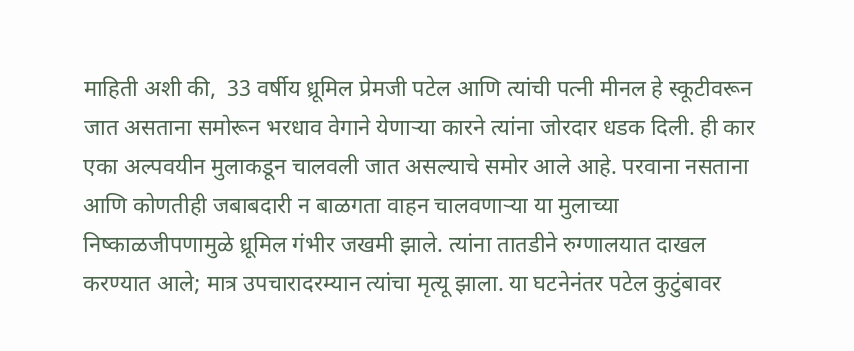माहिती अशी की,  33 वर्षीय ध्रूमिल प्रेमजी पटेल आणि त्यांची पत्नी मीनल हे स्कूटीवरून जात असताना समोरून भरधाव वेगाने येणाऱ्या कारने त्यांना जोरदार धडक दिली. ही कार एका अल्पवयीन मुलाकडून चालवली जात असल्याचे समोर आले आहे. परवाना नसताना आणि कोणतीही जबाबदारी न बाळगता वाहन चालवणाऱ्या या मुलाच्या निष्काळजीपणामुळे ध्रूमिल गंभीर जखमी झाले. त्यांना तातडीने रुग्णालयात दाखल करण्यात आले; मात्र उपचारादरम्यान त्यांचा मृत्यू झाला. या घटनेनंतर पटेल कुटुंबावर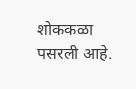शोककळा पसरली आहे.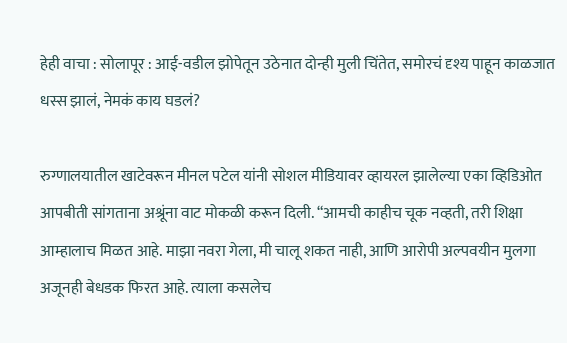हेही वाचा : सोलापूर : आई-वडील झोपेतून उठेनात दोन्ही मुली चिंतेत, समोरचं दृश्य पाहून काळजात धस्स झालं, नेमकं काय घडलं?

रुग्णालयातील खाटेवरून मीनल पटेल यांनी सोशल मीडियावर व्हायरल झालेल्या एका व्हिडिओत आपबीती सांगताना अश्रूंना वाट मोकळी करून दिली. “आमची काहीच चूक नव्हती, तरी शिक्षा आम्हालाच मिळत आहे. माझा नवरा गेला, मी चालू शकत नाही, आणि आरोपी अल्पवयीन मुलगा अजूनही बेधडक फिरत आहे. त्याला कसलेच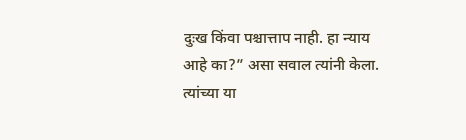दुःख किंवा पश्चात्ताप नाही. हा न्याय आहे का?” असा सवाल त्यांनी केला. त्यांच्या या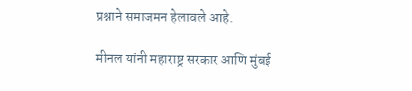प्रश्नाने समाजमन हेलावले आहे.

मीनल यांनी महाराष्ट्र सरकार आणि मुंबई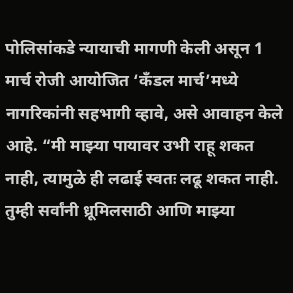पोलिसांकडे न्यायाची मागणी केली असून 1 मार्च रोजी आयोजित ‘कँडल मार्च’मध्ये नागरिकांनी सहभागी व्हावे, असे आवाहन केले आहे. “मी माझ्या पायावर उभी राहू शकत नाही, त्यामुळे ही लढाई स्वतः लढू शकत नाही. तुम्ही सर्वांनी ध्रूमिलसाठी आणि माझ्या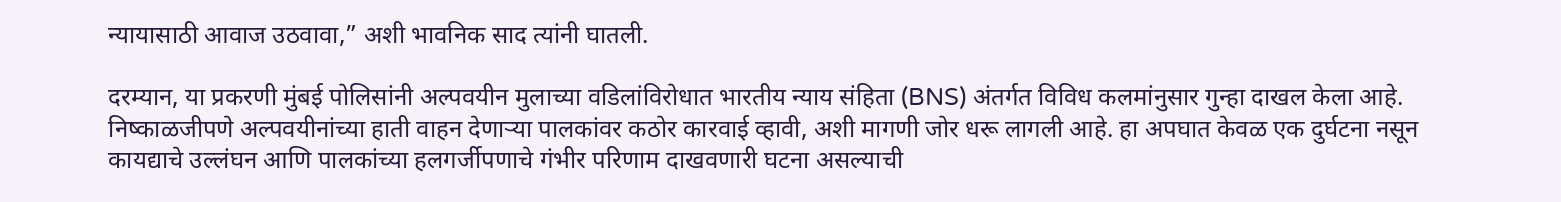न्यायासाठी आवाज उठवावा,” अशी भावनिक साद त्यांनी घातली.

दरम्यान, या प्रकरणी मुंबई पोलिसांनी अल्पवयीन मुलाच्या वडिलांविरोधात भारतीय न्याय संहिता (BNS) अंतर्गत विविध कलमांनुसार गुन्हा दाखल केला आहे. निष्काळजीपणे अल्पवयीनांच्या हाती वाहन देणाऱ्या पालकांवर कठोर कारवाई व्हावी, अशी मागणी जोर धरू लागली आहे. हा अपघात केवळ एक दुर्घटना नसून कायद्याचे उल्लंघन आणि पालकांच्या हलगर्जीपणाचे गंभीर परिणाम दाखवणारी घटना असल्याची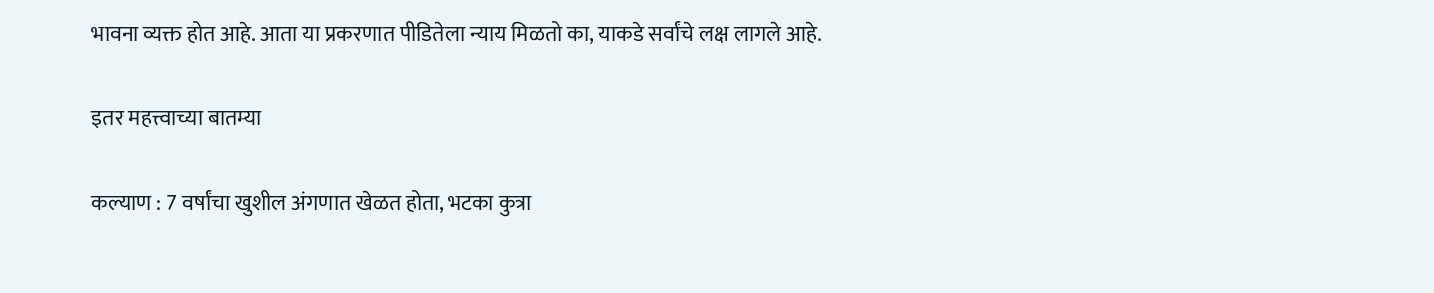भावना व्यक्त होत आहे. आता या प्रकरणात पीडितेला न्याय मिळतो का, याकडे सर्वांचे लक्ष लागले आहे.

इतर महत्त्वाच्या बातम्या

कल्याण : 7 वर्षांचा खुशील अंगणात खेळत होता, भटका कुत्रा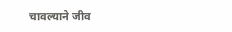चावल्याने जीव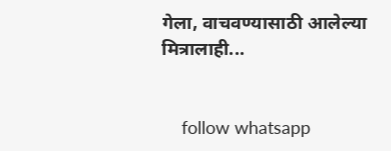गेला, वाचवण्यासाठी आलेल्या मित्रालाही...


    follow whatsapp